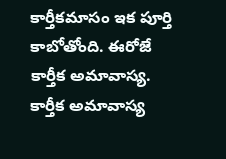కార్తీకమాసం ఇక పూర్తి కాబోతోంది. ఈరోజే కార్తీక అమావాస్య. కార్తీక అమావాస్య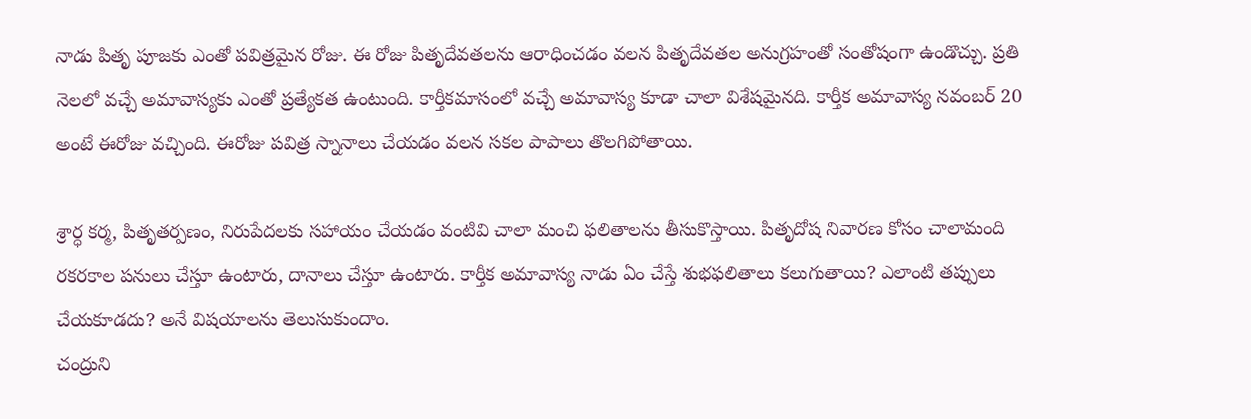నాడు పితృ పూజకు ఎంతో పవిత్రమైన రోజు. ఈ రోజు పితృదేవతలను ఆరాధించడం వలన పితృదేవతల అనుగ్రహంతో సంతోషంగా ఉండొచ్చు. ప్రతి నెలలో వచ్చే అమావాస్యకు ఎంతో ప్రత్యేకత ఉంటుంది. కార్తీకమాసంలో వచ్చే అమావాస్య కూడా చాలా విశేషమైనది. కార్తీక అమావాస్య నవంబర్ 20 అంటే ఈరోజు వచ్చింది. ఈరోజు పవిత్ర స్నానాలు చేయడం వలన సకల పాపాలు తొలగిపోతాయి.

శ్రార్ధ కర్మ, పితృతర్పణం, నిరుపేదలకు సహాయం చేయడం వంటివి చాలా మంచి ఫలితాలను తీసుకొస్తాయి. పితృదోష నివారణ కోసం చాలామంది రకరకాల పనులు చేస్తూ ఉంటారు, దానాలు చేస్తూ ఉంటారు. కార్తీక అమావాస్య నాడు ఏం చేస్తే శుభఫలితాలు కలుగుతాయి? ఎలాంటి తప్పులు చేయకూడదు? అనే విషయాలను తెలుసుకుందాం.
చంద్రుని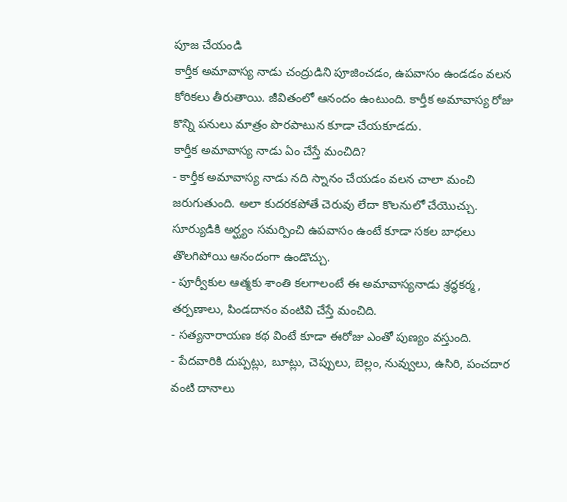పూజ చేయండి
కార్తీక అమావాస్య నాడు చంద్రుడిని పూజించడం, ఉపవాసం ఉండడం వలన కోరికలు తీరుతాయి. జీవితంలో ఆనందం ఉంటుంది. కార్తీక అమావాస్య రోజు కొన్ని పనులు మాత్రం పొరపాటున కూడా చేయకూడదు.
కార్తీక అమావాస్య నాడు ఏం చేస్తే మంచిది?
- కార్తీక అమావాస్య నాడు నది స్నానం చేయడం వలన చాలా మంచి జరుగుతుంది. అలా కుదరకపోతే చెరువు లేదా కొలనులో చేయొచ్చు. సూర్యుడికి అర్ఘ్యం సమర్పించి ఉపవాసం ఉంటే కూడా సకల బాధలు తొలగిపోయి ఆనందంగా ఉండొచ్చు.
- పూర్వీకుల ఆత్మకు శాంతి కలగాలంటే ఈ అమావాస్యనాడు శ్రద్ధకర్మ, తర్పణాలు, పిండదానం వంటివి చేస్తే మంచిది.
- సత్యనారాయణ కథ వింటే కూడా ఈరోజు ఎంతో పుణ్యం వస్తుంది.
- పేదవారికి దుప్పట్లు, బూట్లు, చెప్పులు, బెల్లం, నువ్వులు, ఉసిరి, పంచదార వంటి దానాలు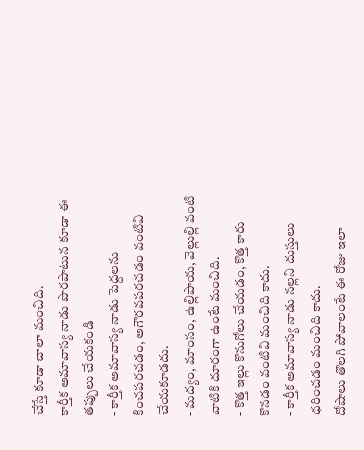చేస్తే కూడా చాలా మంచిది.
కార్తీక అమావాస్య నాడు పొరపాటున కూడా ఈ తప్పులు చేయకండి
- కార్తీక అమావాస్య నాడు పెద్దలను కించపరచడం, అగౌరవపరచడం వంటివి చేయకూడదు.
- మద్యం, మాంసం, ఉల్లిపాయ, వెల్లుల్లి వంటి వాటికి దూరంగా ఉంటే మంచిది.
- కొత్త ఇల్లు కొనుగోలు చేయడం, కొత్త కారు కొనడం వంటివి మంచిది కాదు.
- కార్తీక అమావాస్య నాడు నల్లని దుస్తులు ధరించడం మంచిది కాదు.
దోషాలు తొలగి పోవాలంటే ఈ రోజు ఇలా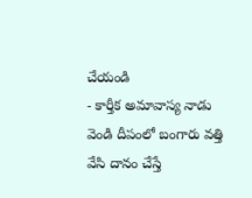చేయండి
- కార్తీక అమావాస్య నాడు వెండి దీపంలో బంగారు వత్తి వేసి దానం చేస్తే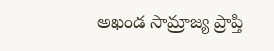అఖండ సామ్రాజ్య ప్రాప్తి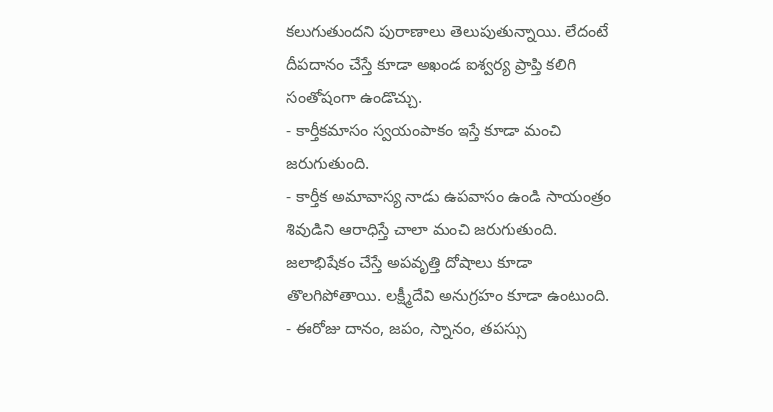కలుగుతుందని పురాణాలు తెలుపుతున్నాయి. లేదంటే దీపదానం చేస్తే కూడా అఖండ ఐశ్వర్య ప్రాప్తి కలిగి సంతోషంగా ఉండొచ్చు.
- కార్తీకమాసం స్వయంపాకం ఇస్తే కూడా మంచి జరుగుతుంది.
- కార్తీక అమావాస్య నాడు ఉపవాసం ఉండి సాయంత్రం శివుడిని ఆరాధిస్తే చాలా మంచి జరుగుతుంది. జలాభిషేకం చేస్తే అపవృత్తి దోషాలు కూడా తొలగిపోతాయి. లక్ష్మీదేవి అనుగ్రహం కూడా ఉంటుంది.
- ఈరోజు దానం, జపం, స్నానం, తపస్సు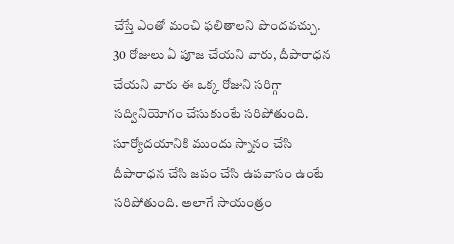చేస్తే ఎంతో మంచి ఫలితాలని పొందవచ్చు. 30 రోజులు ఏ పూజ చేయని వారు, దీపారాధన చేయని వారు ఈ ఒక్క రోజుని సరిగ్గా సద్వినియోగం చేసుకుంటే సరిపోతుంది. సూర్యోదయానికి ముందు స్నానం చేసి దీపారాధన చేసి జపం చేసి ఉపవాసం ఉంటే సరిపోతుంది. అలాగే సాయంత్రం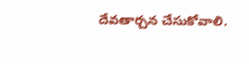దేవతార్చన చేసుకోవాలి.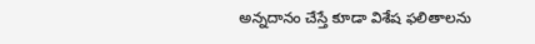అన్నదానం చేస్తే కూడా విశేష ఫలితాలను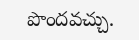పొందవచ్చు.